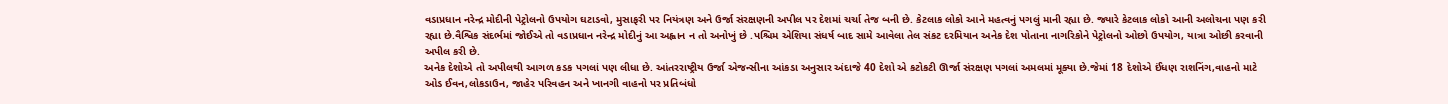વડાપ્રધાન નરેન્દ્ર મોદીની પેટ્રોલનો ઉપયોગ ઘટાડવો, મુસાફરી પર નિયંત્રણ અને ઉર્જા સંરક્ષણની અપીલ પર દેશમાં ચર્ચા તેજ બની છે. કેટલાક લોકો આને મહત્વનું પગલું માની રહ્યા છે. જ્યારે કેટલાક લોકો આની અલોચના પણ કરી રહ્યા છે.વૈશ્વિક સંદર્ભમાં જોઈએ તો વડાપ્રધાન નરેન્દ્ર મોદીનું આ અહ્વાન ન તો અનોખું છે .પશ્ચિમ એશિયા સંધર્ષ બાદ સામે આવેલા તેલ સંકટ દરમિયાન અનેક દેશ પોતાના નાગરિકોને પેટ્રોલનો ઓછો ઉપયોગ, યાત્રા ઓછી કરવાની અપીલ કરી છે.
અનેક દેશોએ તો અપીલથી આગળ કડક પગલાં પણ લીધા છે. આંતરરાષ્ટ્રીય ઉર્જા એજન્સીના આંકડા અનુસાર અંદાજે 40 દેશો એ કટોકટી ઊર્જા સંરક્ષણ પગલાં અમલમાં મૂક્યા છે.જેમાં 18 દેશોએ ઈંધણ રાશનિંગ,વાહનો માટે ઓડ ઈવન,લોકડાઉન, જાહેર પરિવહન અને ખાનગી વાહનો પર પ્રતિબંધો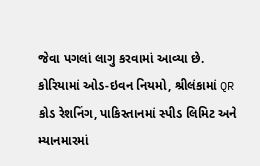જેવા પગલાં લાગુ કરવામાં આવ્યા છે.
કોરિયામાં ઓડ-ઇવન નિયમો, શ્રીલંકામાં QR કોડ રેશનિંગ, પાકિસ્તાનમાં સ્પીડ લિમિટ અને મ્યાનમારમાં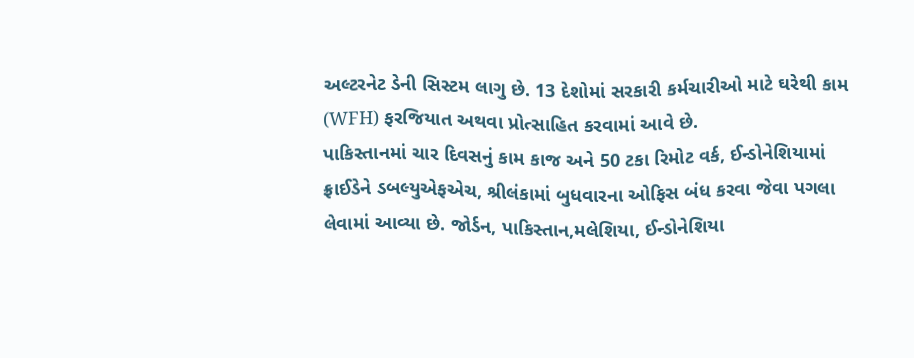અલ્ટરનેટ ડેની સિસ્ટમ લાગુ છે. 13 દેશોમાં સરકારી કર્મચારીઓ માટે ઘરેથી કામ (WFH) ફરજિયાત અથવા પ્રોત્સાહિત કરવામાં આવે છે.
પાકિસ્તાનમાં ચાર દિવસનું કામ કાજ અને 50 ટકા રિમોટ વર્ક, ઈન્ડોનેશિયામાં ફ્રાઈડેને ડબલ્યુએફએચ, શ્રીલંકામાં બુધવારના ઓફિસ બંધ કરવા જેવા પગલા લેવામાં આવ્યા છે. જોર્ડન, પાકિસ્તાન,મલેશિયા, ઈન્ડોનેશિયા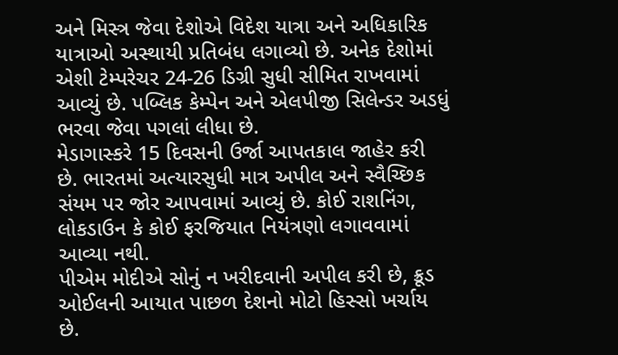અને મિસ્ત્ર જેવા દેશોએ વિદેશ યાત્રા અને અધિકારિક યાત્રાઓ અસ્થાયી પ્રતિબંધ લગાવ્યો છે. અનેક દેશોમાં એશી ટેમ્પરેચર 24-26 ડિગ્રી સુધી સીમિત રાખવામાં આવ્યું છે. પબ્લિક કેમ્પેન અને એલપીજી સિલેન્ડર અડધું ભરવા જેવા પગલાં લીધા છે.
મેડાગાસ્કરે 15 દિવસની ઉર્જા આપતકાલ જાહેર કરી છે. ભારતમાં અત્યારસુધી માત્ર અપીલ અને સ્વૈચ્છિક સંયમ પર જોર આપવામાં આવ્યું છે. કોઈ રાશનિંગ, લોકડાઉન કે કોઈ ફરજિયાત નિયંત્રણો લગાવવામાં આવ્યા નથી.
પીએમ મોદીએ સોનું ન ખરીદવાની અપીલ કરી છે, ક્રૂડ ઓઈલની આયાત પાછળ દેશનો મોટો હિસ્સો ખર્ચાય છે.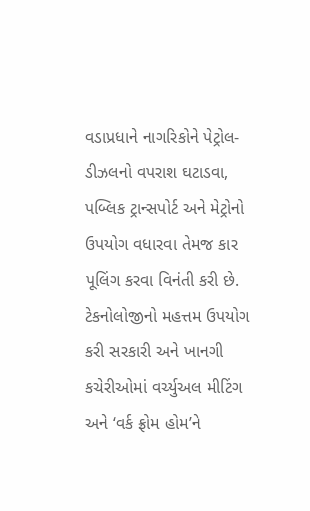વડાપ્રધાને નાગરિકોને પેટ્રોલ-ડીઝલનો વપરાશ ઘટાડવા, પબ્લિક ટ્રાન્સપોર્ટ અને મેટ્રોનો ઉપયોગ વધારવા તેમજ કાર પૂલિંગ કરવા વિનંતી કરી છે. ટેકનોલોજીનો મહત્તમ ઉપયોગ કરી સરકારી અને ખાનગી કચેરીઓમાં વર્ચ્યુઅલ મીટિંગ અને ‘વર્ક ફ્રોમ હોમ’ને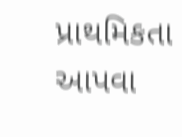પ્રાથમિકતા આપવા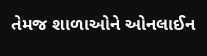તેમજ શાળાઓને ઓનલાઈન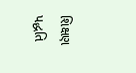શિક્ષણ પદ્ધતિ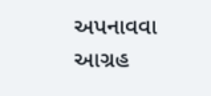અપનાવવા આગ્રહ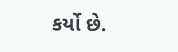કર્યો છે.